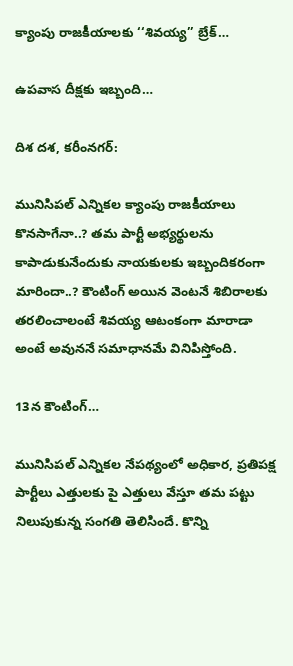క్యాంపు రాజకీయాలకు ‘‘శివయ్య’’ బ్రేక్…

ఉపవాస దీక్షకు ఇబ్బంది…

దిశ దశ, కరీంనగర్:

మునిసిపల్ ఎన్నికల క్యాంపు రాజకీయాలు కొనసాగేనా..? తమ పార్టీ అభ్యర్థులను కాపాడుకునేందుకు నాయకులకు ఇబ్బందికరంగా మారిందా..? కౌంటింగ్ అయిన వెంటనే శిబిరాలకు తరలించాలంటే శివయ్య ఆటంకంగా మారాడా అంటే అవుననే సమాధానమే వినిపిస్తోంది.

13న కౌంటింగ్…

మునిసిపల్ ఎన్నికల నేపథ్యంలో అధికార, ప్రతిపక్ష పార్టీలు ఎత్తులకు పై ఎత్తులు వేస్తూ తమ పట్టు నిలుపుకున్న సంగతి తెలిసిందే. కొన్ని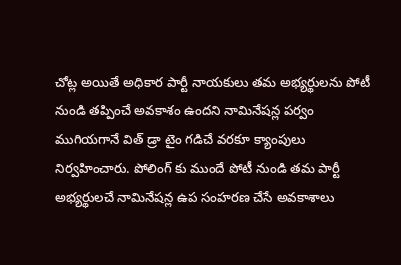చోట్ల అయితే అధికార పార్టీ నాయకులు తమ అభ్యర్థులను పోటీ నుండి తప్పించే అవకాశం ఉందని నామినేషన్ల పర్వం ముగియగానే విత్ డ్రా టైం గడిచే వరకూ క్యాంపులు నిర్వహించారు. పోలింగ్ కు ముందే పోటీ నుండి తమ పార్టీ అభ్యర్థులచే నామినేషన్ల ఉప సంహరణ చేసే అవకాశాలు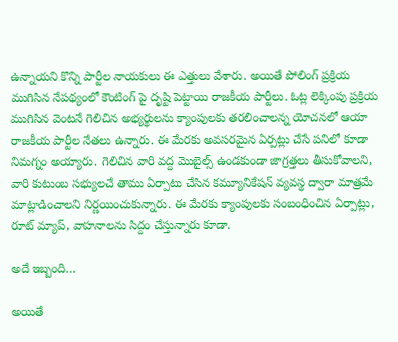ఉన్నాయని కొన్ని పార్టీల నాయకులు ఈ ఎత్తులు వేశారు. అయితే పోలింగ్ ప్రక్రియ ముగిసిన నేపథ్యంలో కౌంటింగ్ పై దృష్టి పెట్టాయి రాజకీయ పార్టీలు. ఓట్ల లెక్కింపు ప్రక్రియ ముగిసిన వెంటనే గెలిచిన అభ్యర్థులను క్యాంపులకు తరలించాలన్న యోచనలో ఆయా రాజకీయ పార్టీల నేతలు ఉన్నారు. ఈ మేరకు అవసరమైన ఏర్పట్లు చేసే పనిలో కూడా నిమగ్నం అయ్యారు. గెలిచిన వారి వద్ద మొబైల్స్ ఉండకుండా జాగ్రత్తలు తీసుకోవాలని, వారి కుటుంబ సభ్యులచే తాము ఏర్పాటు చేసిన కమ్యూనికేషన్ వ్యవస్థ ద్వారా మాత్రమే మాట్లాడించాలని నిర్ణయించుకున్నారు. ఈ మేరకు క్యాంపులకు సంబంధించిన ఏర్పాట్లు, రూట్ మ్యాప్, వాహనాలను సిద్దం చేస్తున్నారు కూడా.

అదే ఇబ్బంది…

అయితే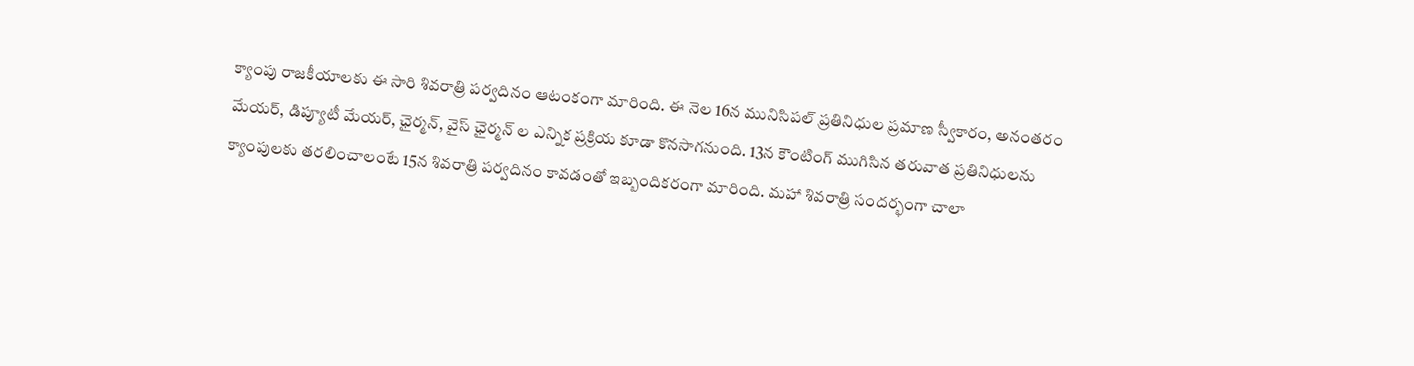క్యాంపు రాజకీయాలకు ఈ సారి శివరాత్రి పర్వదినం ఆటంకంగా మారింది. ఈ నెల 16న మునిసిపల్ ప్రతినిధుల ప్రమాణ స్వీకారం, అనంతరం మేయర్, డిప్యూటీ మేయర్, ఛైర్మన్, వైస్ ఛైర్మన్ ల ఎన్నిక ప్రక్రియ కూడా కొనసాగనుంది. 13న కౌంటింగ్ ముగిసిన తరువాత ప్రతినిధులను క్యాంపులకు తరలించాలంటే 15న శివరాత్రి పర్వదినం కావడంతో ఇబ్బందికరంగా మారింది. మహా శివరాత్రి సందర్భంగా చాలా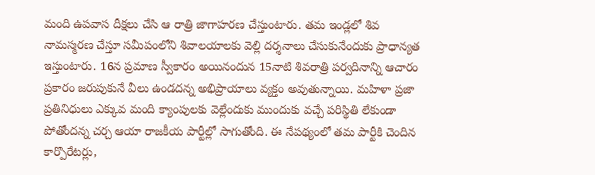మంది ఉపవాస దీక్షలు చేసి ఆ రాత్రి జాగాహరణ చేస్తుంటారు. తమ ఇండ్లలో శివ నామస్మరణ చేస్తూ సమీపంలోని శివాలయాలకు వెల్లి దర్శనాలు చేసుకునేందుకు ప్రాధాన్యత ఇస్తుంటారు. 16న ప్రమాణ స్వీకారం అయినందున 15నాటి శివరాత్రి పర్వదినాన్ని ఆచారం ప్రకారం జరుపుకునే వీలు ఉండదన్న అభిప్రాయాలు వ్యక్తం అవుతున్నాయి. మహిళా ప్రజా ప్రతినిధులు ఎక్కువ మంది క్యాంపులకు వెల్లేందుకు ముందుకు వచ్చే పరిస్థితి లేకుండా పోతోందన్న చర్చ ఆయా రాజకీయ పార్టీల్లో సాగుతోంది. ఈ నేపథ్యంలో తమ పార్టీకి చెందిన కార్పొరేటర్లు,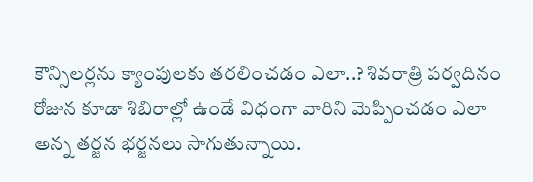కౌన్సిలర్లను క్యాంపులకు తరలించడం ఎలా..? శివరాత్రి పర్వదినం రోజున కూడా శిబిరాల్లో ఉండే విధంగా వారిని మెప్పించడం ఎలా అన్న తర్జన భర్జనలు సాగుతున్నాయి.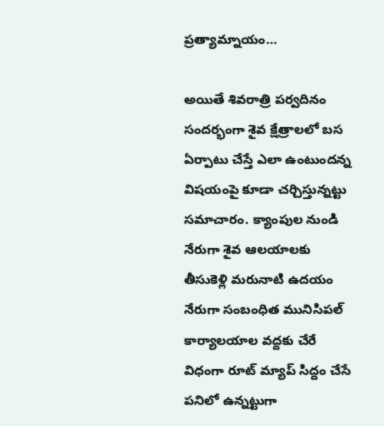ప్రత్యామ్నాయం…

అయితే శివరాత్రి పర్వదినం సందర్భంగా శైవ క్షేత్రాలలో బస ఏర్పాటు చేస్తే ఎలా ఉంటుందన్న విషయంపై కూడా చర్చిస్తున్నట్టు సమాచారం. క్యాంపుల నుండి నేరుగా శైవ ఆలయాలకు తీసుకెళ్లి మరునాటి ఉదయం నేరుగా సంబంధిత మునిసిపల్ కార్యాలయాల వద్దకు చేరే విధంగా రూట్ మ్యాప్ సిద్దం చేసే పనిలో ఉన్నట్టుగా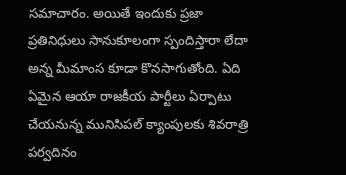సమాచారం. అయితే ఇందుకు ప్రజా ప్రతినిధులు సానుకూలంగా స్పందిస్తారా లేదా అన్న మీమాంస కూడా కొనసాగుతోంది. ఏది ఏమైన ఆయా రాజకీయ పార్టీలు ఏర్పాటు చేయనున్న మునిసిపల్ క్యాంపులకు శివరాత్రి పర్వదినం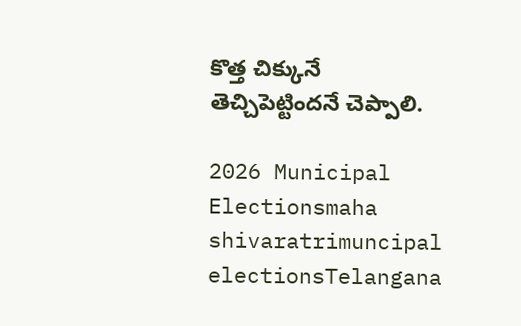కొత్త చిక్కునే తెచ్చిపెట్టిందనే చెప్పాలి.

2026 Municipal Electionsmaha shivaratrimuncipal electionsTelangana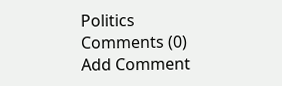Politics
Comments (0)
Add Comment